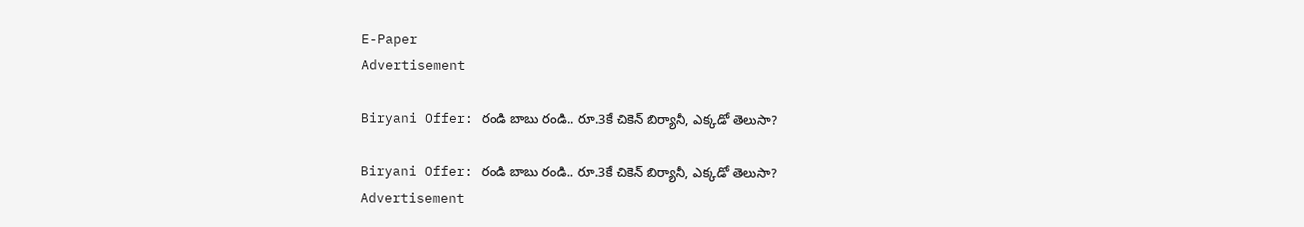E-Paper
Advertisement

Biryani Offer: రండి బాబు రండి.. రూ.3కే చికెన్ బిర్యానీ, ఎక్కడో తెలుసా?

Biryani Offer: రండి బాబు రండి.. రూ.3కే చికెన్ బిర్యానీ, ఎక్కడో తెలుసా?
Advertisement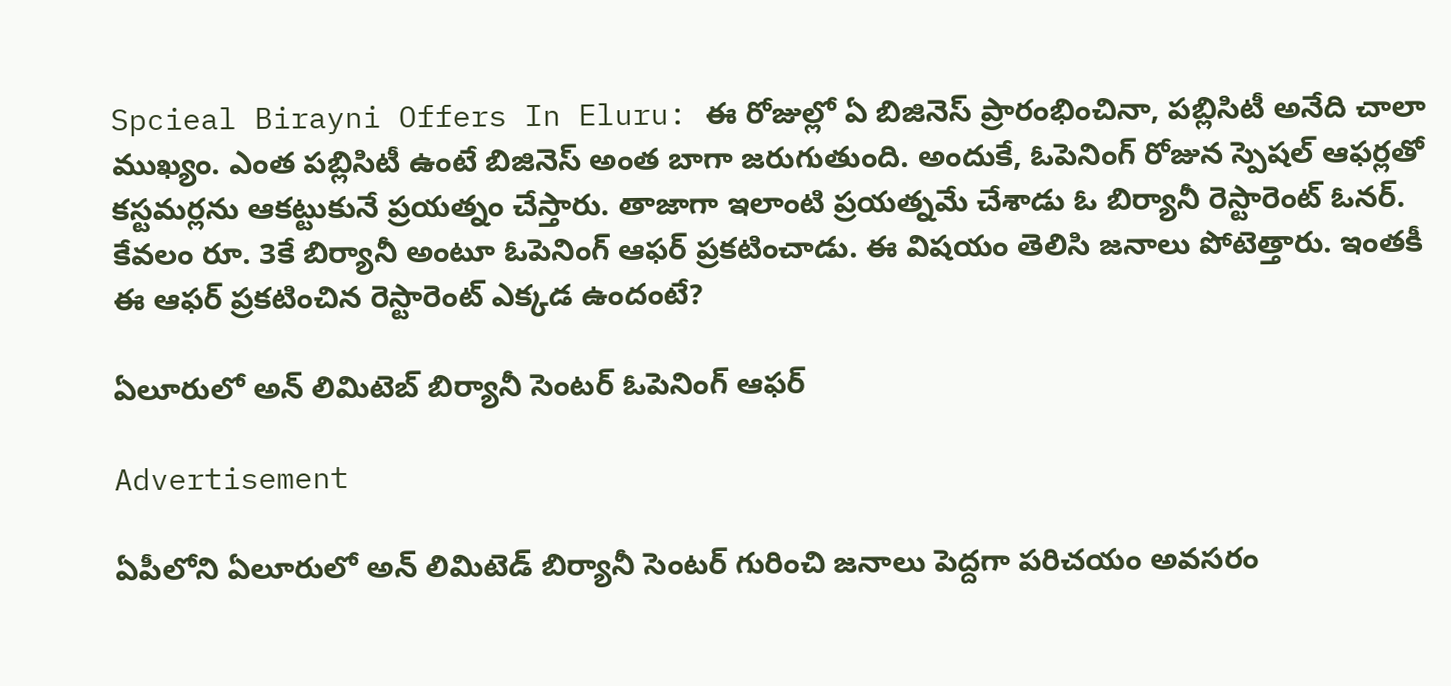Spcieal Birayni Offers In Eluru: ఈ రోజుల్లో ఏ బిజినెస్ ప్రారంభించినా, పబ్లిసిటీ అనేది చాలా ముఖ్యం. ఎంత పబ్లిసిటీ ఉంటే బిజినెస్ అంత బాగా జరుగుతుంది. అందుకే, ఓపెనింగ్ రోజున స్పెషల్ ఆఫర్లతో కస్టమర్లను ఆకట్టుకునే ప్రయత్నం చేస్తారు. తాజాగా ఇలాంటి ప్రయత్నమే చేశాడు ఓ బిర్యానీ రెస్టారెంట్ ఓనర్. కేవలం రూ. 3కే బిర్యానీ అంటూ ఓపెనింగ్ ఆఫర్ ప్రకటించాడు. ఈ విషయం తెలిసి జనాలు పోటెత్తారు. ఇంతకీ ఈ ఆఫర్ ప్రకటించిన రెస్టారెంట్ ఎక్కడ ఉందంటే?

ఏలూరులో అన్ లిమిటెబ్ బిర్యానీ సెంటర్ ఓపెనింగ్ ఆఫర్

Advertisement

ఏపీలోని ఏలూరులో అన్ లిమిటెడ్ బిర్యానీ సెంటర్ గురించి జనాలు పెద్దగా పరిచయం అవసరం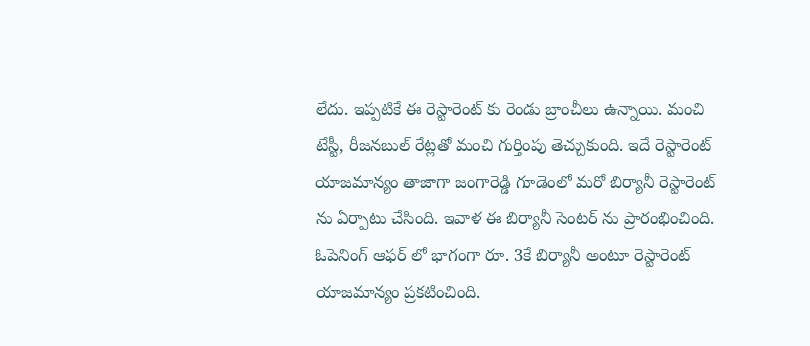లేదు. ఇప్పటికే ఈ రెస్టారెంట్ కు రెండు బ్రాంచీలు ఉన్నాయి. మంచి టేస్టీ, రీజనబుల్ రేట్లతో మంచి గుర్తింపు తెచ్చుకుంది. ఇదే రెస్టారెంట్ యాజమాన్యం తాజాగా జంగారెడ్డి గూడెంలో మరో బిర్యానీ రెస్టారెంట్ ను ఏర్పాటు చేసింది. ఇవాళ ఈ బిర్యానీ సెంటర్ ను ప్రారంభించింది. ఓపెనింగ్ ఆఫర్ లో భాగంగా రూ. 3కే బిర్యానీ అంటూ రెస్టారెంట్ యాజమాన్యం ప్రకటించింది.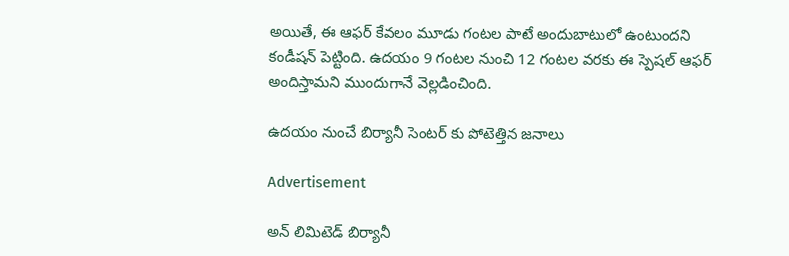అయితే, ఈ ఆఫర్ కేవలం మూడు గంటల పాటే అందుబాటులో ఉంటుందని కండీషన్ పెట్టింది. ఉదయం 9 గంటల నుంచి 12 గంటల వరకు ఈ స్పెషల్ ఆఫర్ అందిస్తామని ముందుగానే వెల్లడించింది.

ఉదయం నుంచే బిర్యానీ సెంటర్ కు పోటెత్తిన జనాలు

Advertisement

అన్ లిమిటెడ్ బిర్యానీ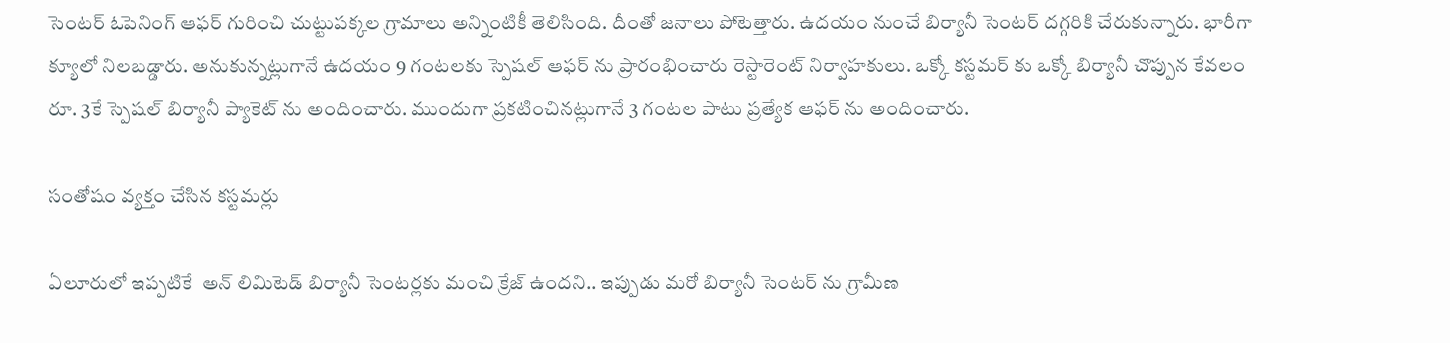సెంటర్ ఓపెనింగ్ ఆఫర్ గురించి చుట్టుపక్కల గ్రామాలు అన్నింటికీ తెలిసింది. దీంతో జనాలు పోటెత్తారు. ఉదయం నుంచే బిర్యానీ సెంటర్ దగ్గరికి చేరుకున్నారు. భారీగా క్యూలో నిలబడ్డారు. అనుకున్నట్లుగానే ఉదయం 9 గంటలకు స్పెషల్ ఆఫర్ ను ప్రారంభించారు రెస్టారెంట్ నిర్వాహకులు. ఒక్కో కస్టమర్ కు ఒక్కో బిర్యానీ చొప్పున కేవలం రూ. 3కే స్పెషల్ బిర్యానీ ప్యాకెట్ ను అందించారు. ముందుగా ప్రకటించినట్లుగానే 3 గంటల పాటు ప్రత్యేక ఆఫర్ ను అందించారు.

సంతోషం వ్యక్తం చేసిన కస్టమర్లు

ఏలూరులో ఇప్పటికే  అన్ లిమిటెడ్ బిర్యానీ సెంటర్లకు మంచి క్రేజ్ ఉందని.. ఇప్పుడు మరో బిర్యానీ సెంటర్ ను గ్రామీణ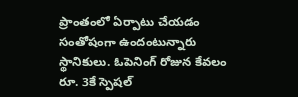ప్రాంతంలో ఏర్పాటు చేయడం సంతోషంగా ఉందంటున్నారు స్థానికులు. ఓపెనింగ్ రోజున కేవలం రూ. 3కే స్పెషల్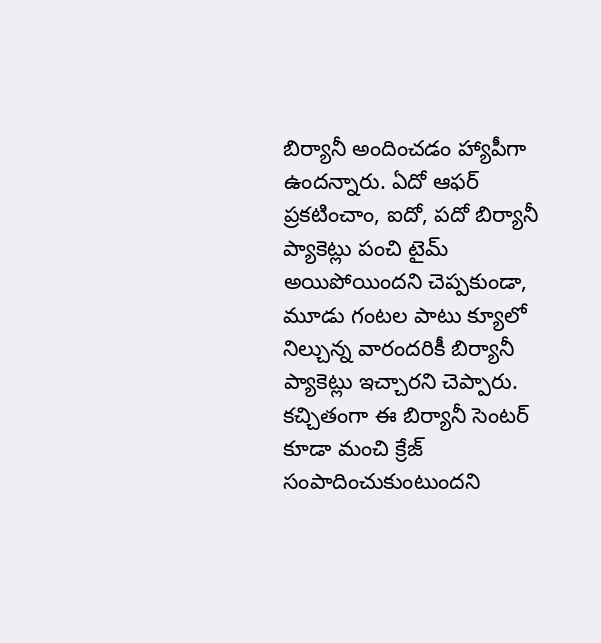బిర్యానీ అందించడం హ్యాపీగా ఉందన్నారు. ఏదో ఆఫర్ ప్రకటించాం, ఐదో, పదో బిర్యానీ ప్యాకెట్లు పంచి టైమ్ అయిపోయిందని చెప్పకుండా, మూడు గంటల పాటు క్యూలో నిల్చున్న వారందరికీ బిర్యానీ ప్యాకెట్లు ఇచ్చారని చెప్పారు. కచ్చితంగా ఈ బిర్యానీ సెంటర్ కూడా మంచి క్రేజ్ సంపాదించుకుంటుందని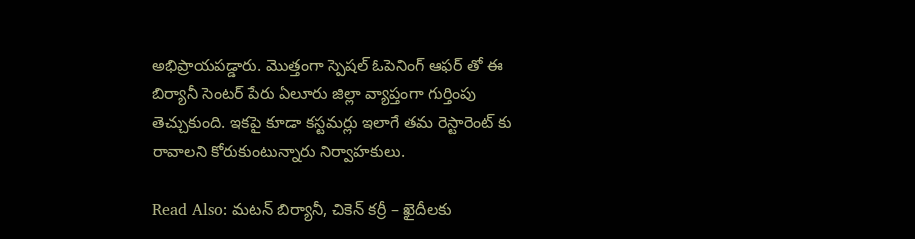అభిప్రాయపడ్డారు. మొత్తంగా స్పెషల్ ఓపెనింగ్ ఆఫర్ తో ఈ బిర్యానీ సెంటర్ పేరు ఏలూరు జిల్లా వ్యాప్తంగా గుర్తింపు తెచ్చుకుంది. ఇకపై కూడా కస్టమర్లు ఇలాగే తమ రెస్టారెంట్ కు రావాలని కోరుకుంటున్నారు నిర్వాహకులు.

Read Also: మటన్ బిర్యానీ, చికెన్ కర్రీ – ఖైదీలకు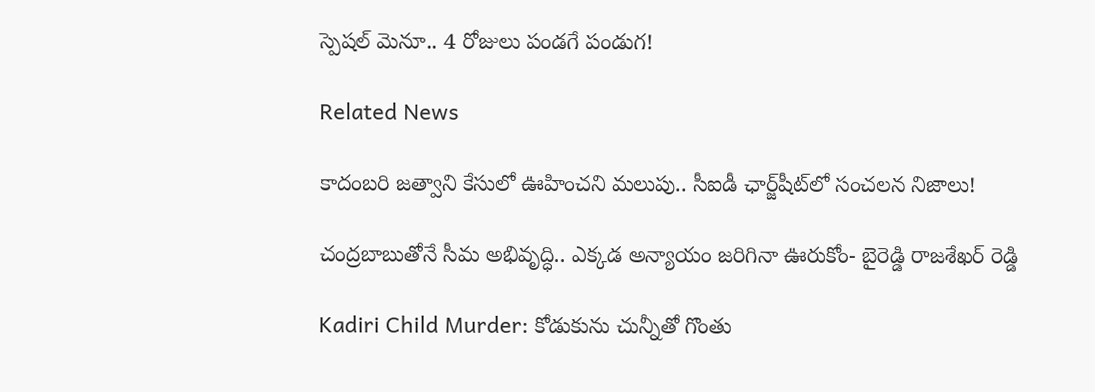స్పెషల్ మెనూ.. 4 రోజులు పండగే పండుగ!

Related News

కాదంబరి జత్వాని కేసులో ఊహించని మలుపు.. సీఐడీ ఛార్జ్‌షీట్‌లో సంచలన నిజాలు!

చంద్రబాబుతోనే సీమ అభివృద్ధి.. ఎక్కడ అన్యాయం జరిగినా ఊరుకోం- బైరెడ్డి రాజశేఖర్ రెడ్డి

Kadiri Child Murder: కోడుకును చున్నీతో గొంతు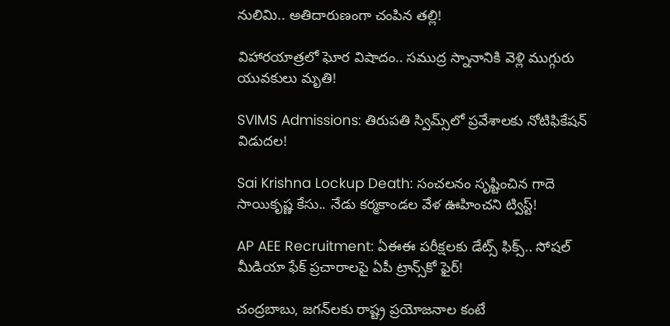నులిమి.. అతిదారుణంగా చంపిన తల్లి!

విహారయాత్రలో ఘోర విషాదం.. సముద్ర స్నానానికి వెళ్లి ముగ్గురు యువకులు మృతి!

SVIMS Admissions: తిరుపతి స్విమ్స్‌లో ప్రవేశాలకు నోటిఫికేషన్ విడుదల!

Sai Krishna Lockup Death: సంచలనం సృష్టించిన గాదె సాయికృష్ణ కేసు.. నేడు కర్మకాండల వేళ ఊహించని ట్విస్ట్!

AP AEE Recruitment: ఏఈఈ పరీక్షలకు డేట్స్ ఫిక్స్.. సోషల్ మీడియా ఫేక్ ప్రచారాలపై ఏపీ ట్రాన్స్‌కో ఫైర్!

చంద్రబాబు, జగన్‌లకు రాష్ట్ర ప్రయోజనాల కంటే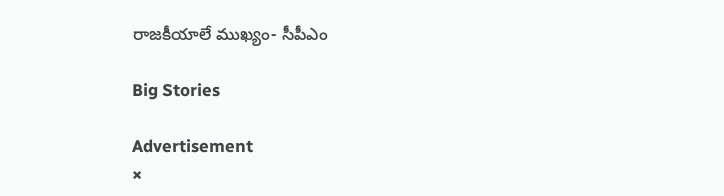రాజకీయాలే ముఖ్యం- సీపీఎం

Big Stories

Advertisement
×